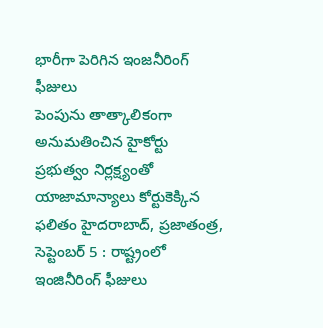భారీగా పెరిగిన ఇంజనీరింగ్ ఫీజులు
పెంపును తాత్కాలికంగా అనుమతించిన హైకోర్టు ప్రభుత్వం నిర్లక్ష్యంతో యాజామాన్యాలు కోర్టుకెక్కిన ఫలితం హైదరాబాద్, ప్రజాతంత్ర, సెప్టెంబర్ 5 : రాష్ట్రంలో ఇంజినీరింగ్ ఫీజులు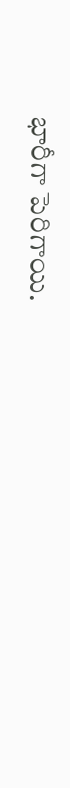భారీగా పెరిగాయి.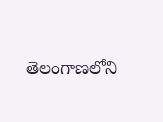తెలంగాణలోని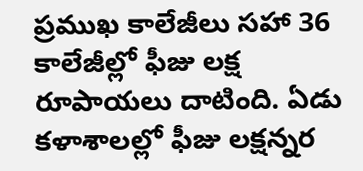ప్రముఖ కాలేజీలు సహా 36 కాలేజీల్లో ఫీజు లక్ష రూపాయలు దాటింది. ఏడు కళాశాలల్లో ఫీజు లక్షన్నర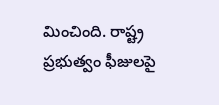మించింది. రాష్ట్ర ప్రభుత్వం ఫీజులపై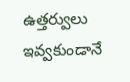ఉత్తర్వులు ఇవ్వకుండానే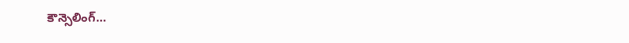కౌన్సెలింగ్…